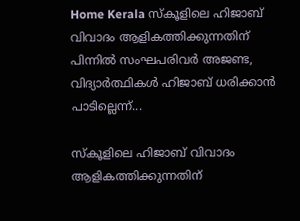Home Kerala സ്കൂളിലെ ഹിജാബ് വിവാദം ആളികത്തിക്കുന്നതിന് പിന്നിൽ സംഘപരിവർ അജണ്ട, വിദ്യാർത്ഥികൾ ഹിജാബ് ധരിക്കാൻ പാടില്ലെന്ന്...

സ്കൂളിലെ ഹിജാബ് വിവാദം ആളികത്തിക്കുന്നതിന്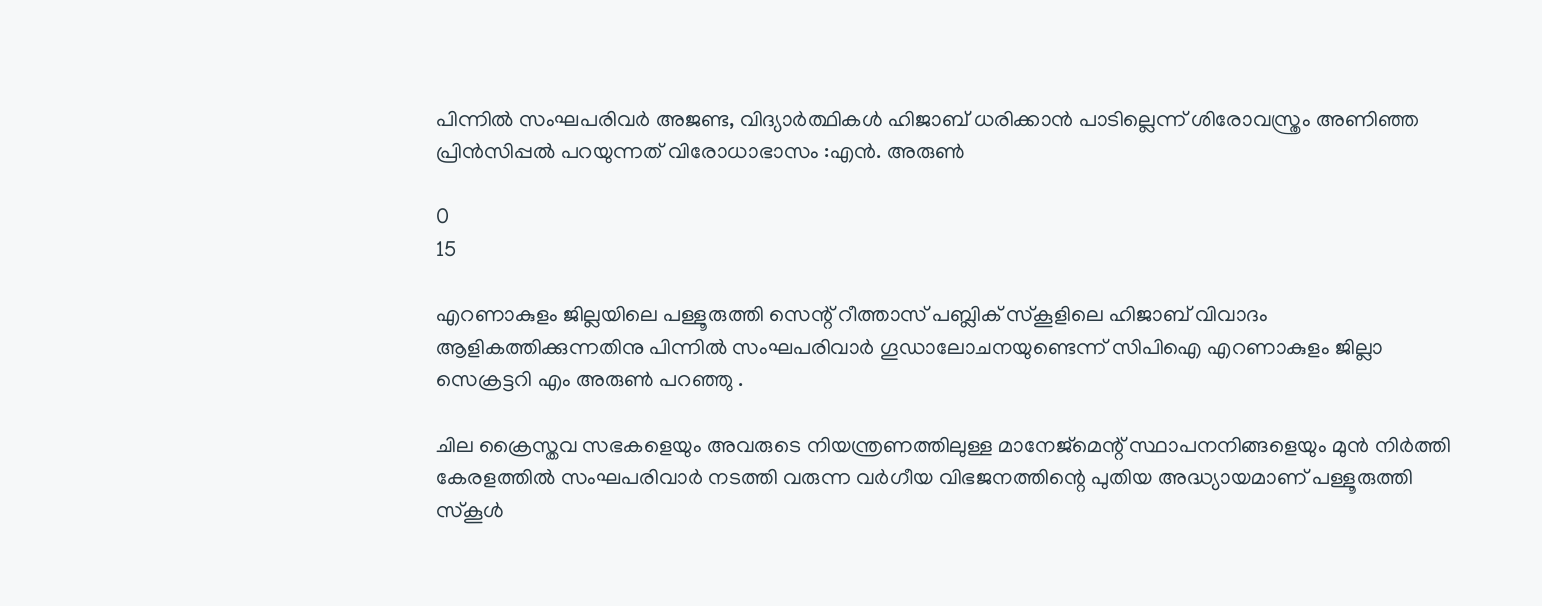പിന്നിൽ സംഘപരിവർ അജണ്ട, വിദ്യാർത്ഥികൾ ഹിജാബ് ധരിക്കാൻ പാടില്ലെന്ന് ശിരോവസ്ത്രം അണിഞ്ഞ പ്രിൻസിപ്പൽ പറയുന്നത് വിരോധാഭാസം :എൻ. അരുൺ

0
15

എറണാകുളം ജില്ലയിലെ പള്ളൂരുത്തി സെന്റ് റീത്താസ് പബ്ലിക് സ്കൂളിലെ ഹിജാബ് വിവാദം ആളികത്തിക്കുന്നതിനു പിന്നിൽ സംഘപരിവാർ ഗൂഡാലോചനയുണ്ടെന്ന് സിപിഐ എറണാകുളം ജില്ലാ സെക്രട്ടറി എം അരുൺ പറഞ്ഞു .

ചില ക്രൈസ്തവ സഭകളെയും അവരുടെ നിയന്ത്രണത്തിലുള്ള മാനേജ്മെന്റ് സ്ഥാപനനിങ്ങളെയും മുൻ നിർത്തി കേരളത്തിൽ സംഘപരിവാർ നടത്തി വരുന്ന വർഗീയ വിഭജനത്തിന്റെ പുതിയ അദ്ധ്യായമാണ് പള്ളൂരുത്തി സ്‌കൂൾ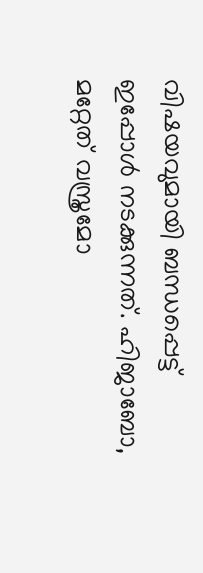വിഷയവുമായി ബന്ധപ്പെട്ട് ഇപ്പോൾ നടക്കുന്നത്. ഹിജാബോ, മറ്റേത് വസ്ത്രമോ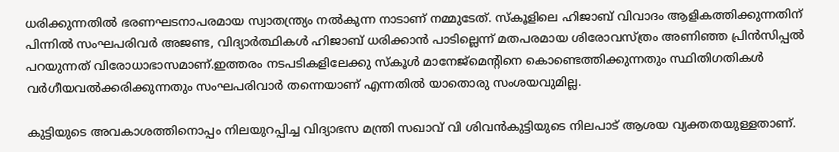ധരിക്കുന്നതിൽ ഭരണഘടനാപരമായ സ്വാതന്ത്ര്യം നൽകുന്ന നാടാണ് നമ്മുടേത്. സ്കൂളിലെ ഹിജാബ് വിവാദം ആളികത്തിക്കുന്നതിന് പിന്നിൽ സംഘപരിവർ അജണ്ട, വിദ്യാർത്ഥികൾ ഹിജാബ് ധരിക്കാൻ പാടില്ലെന്ന് മതപരമായ ശിരോവസ്ത്രം അണിഞ്ഞ പ്രിൻസിപ്പൽ പറയുന്നത് വിരോധാഭാസമാണ്.ഇത്തരം നടപടികളിലേക്കു സ്കൂൾ മാനേജ്മെന്റിനെ കൊണ്ടെത്തിക്കുന്നതും സ്ഥിതിഗതികൾ വർഗീയവൽക്കരിക്കുന്നതും സംഘപരിവാർ തന്നെയാണ് എന്നതിൽ യാതൊരു സംശയവുമില്ല.

കുട്ടിയുടെ അവകാശത്തിനൊപ്പം നിലയുറപ്പിച്ച വിദ്യാഭസ മന്ത്രി സഖാവ് വി ശിവൻകുട്ടിയുടെ നിലപാട് ആശയ വ്യക്തതയുള്ളതാണ്.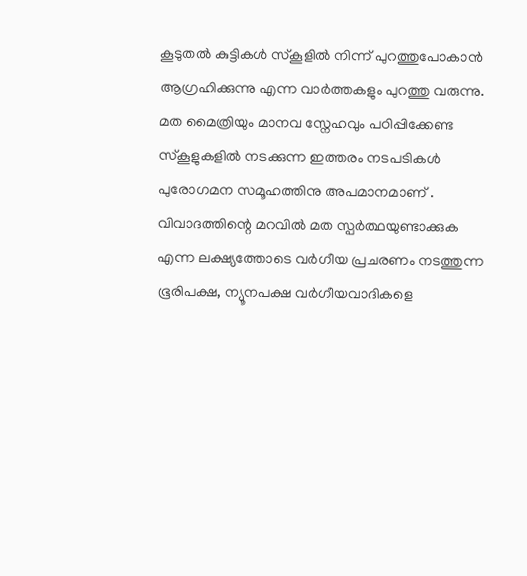കൂടുതൽ കുട്ടികൾ സ്കൂളിൽ നിന്ന് പുറത്തുപോകാൻ ആഗ്രഹിക്കുന്നു എന്ന വാർത്തകളും പുറത്തു വരുന്നു. മത മൈത്രിയും മാനവ സ്നേഹവും പഠിപ്പിക്കേണ്ട സ്‌കൂളുകളിൽ നടക്കുന്ന ഇത്തരം നടപടികൾ പുരോഗമന സമൂഹത്തിനു അപമാനമാണ് . വിവാദത്തിന്റെ മറവിൽ മത സ്പർത്ഥയുണ്ടാക്കുക എന്ന ലക്ഷ്യത്തോടെ വർഗീയ പ്രചരണം നടത്തുന്ന ഭൂരിപക്ഷ, ന്യൂനപക്ഷ വർഗീയവാദികളെ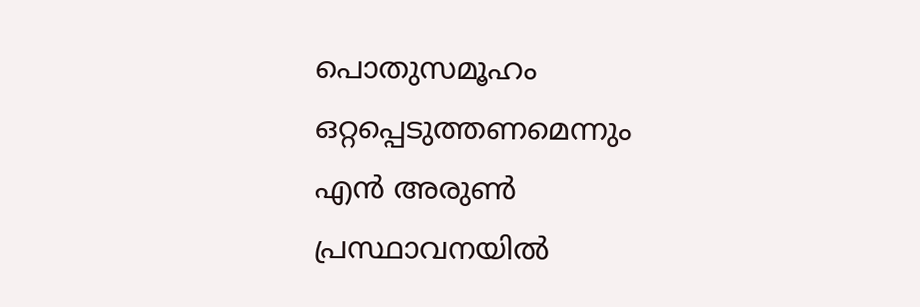പൊതുസമൂഹം ഒറ്റപ്പെടുത്തണമെന്നും എൻ അരുൺ പ്രസ്ഥാവനയിൽ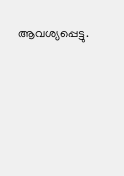ആവശ്യപ്പെട്ടു.